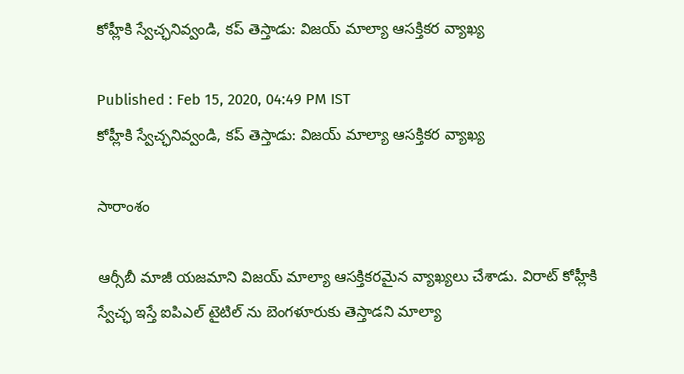కోహ్లీకి స్వేచ్ఛనివ్వండి, కప్ తెస్తాడు: విజయ్ మాల్యా ఆసక్తికర వ్యాఖ్య

Published : Feb 15, 2020, 04:49 PM IST
కోహ్లీకి స్వేచ్ఛనివ్వండి, కప్ తెస్తాడు: విజయ్ మాల్యా ఆసక్తికర వ్యాఖ్య

సారాంశం

ఆర్సీబీ మాజీ యజమాని విజయ్ మాల్యా ఆసక్తికరమైన వ్యాఖ్యలు చేశాడు. విరాట్ కోహ్లీకి స్వేచ్ఛ ఇస్తే ఐపిఎల్ టైటిల్ ను బెంగళూరుకు తెస్తాడని మాల్యా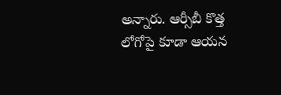అన్నారు. ఆర్సీబీ కొత్త లోగోపై కూడా ఆయన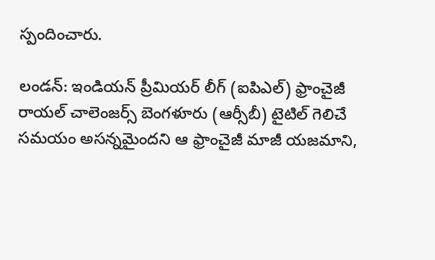స్పందించారు.

లండన్: ఇండియన్ ప్రీమియర్ లీగ్ (ఐపిఎల్) ఫ్రాంచైజీ రాయల్ చాలెంజర్స్ బెంగళూరు (ఆర్సీబీ) టైటిల్ గెలిచే సమయం అసన్నమైందని ఆ ఫ్రాంచైజీ మాజీ యజమాని,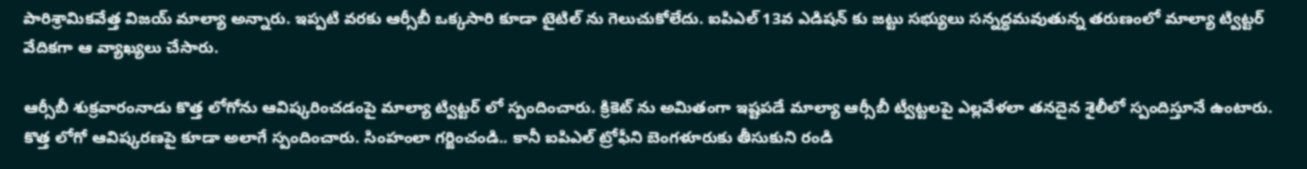పారిశ్రామికవేత్త విజయ్ మాల్యా అన్నారు. ఇప్పటి వరకు ఆర్సీబీ ఒక్కసారి కూడా టైటిల్ ను గెలుచుకోలేదు. ఐపిఎల్ 13వ ఎడిషన్ కు జట్టు సభ్యులు సన్నద్ధమవుతున్న తరుణంలో మాల్యా ట్విట్టర్ వేదికగా ఆ వ్యాఖ్యలు చేసారు.

ఆర్సీబీ శుక్రవారంనాడు కొత్త లోగోను ఆవిష్కరించడంపై మాల్యా ట్విట్టర్ లో స్పందించారు. క్రికెట్ ను అమితంగా ఇష్టపడే మాల్యా ఆర్సీబీ ట్వీట్టలపై ఎల్లవేళలా తనదైన శైలీలో స్పందిస్తూనే ఉంటారు. కొత్త లోగో ఆవిష్కరణపై కూడా అలాగే స్పందించారు. సింహంలా గర్జించండి.. కానీ ఐపిఎల్ ట్రోఫీని బెంగళూరుకు తీసుకుని రండి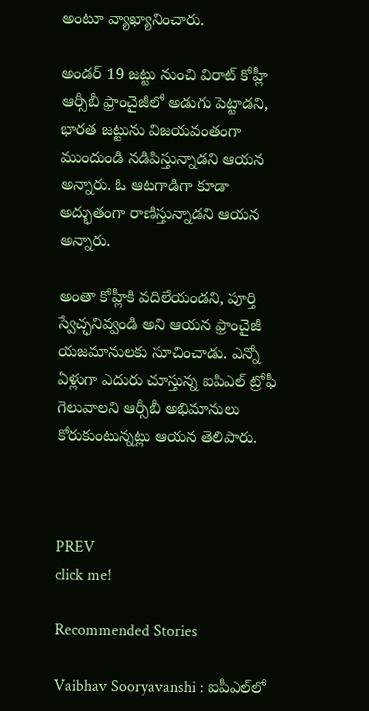అంటూ వ్యాఖ్యానించారు.

అండర్ 19 జట్టు నుంచి విరాట్ కోహ్లీ ఆర్సీబీ ఫ్రాంచైజీలో అడుగు పెట్టాడని, భారత జట్టును విజయవంతంగా ముందుండి నడిపిస్తున్నాడని ఆయన అన్నారు. ఓ ఆటగాడిగా కూడా అద్భుతంగా రాణిస్తున్నాడని ఆయన అన్నారు.

అంతా కోహ్లీకి వదిలేయండని, పూర్తి స్వేచ్ఛనివ్వండి అని ఆయన ఫ్రాంచైజీ యజమానులకు సూచించాడు. ఎన్నో ఏళ్లుగా ఎదురు చూస్తున్న ఐపిఎల్ ట్రోఫీ గెలువాలని ఆర్సీబీ అభిమానులు కోరుకుంటున్నట్లు ఆయన తెలిపారు.



PREV
click me!

Recommended Stories

Vaibhav Sooryavanshi : ఐపీఎల్‌లో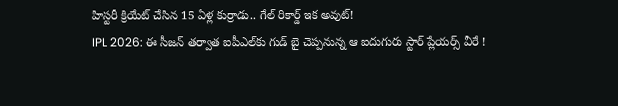హిస్టరీ క్రియేట్ చేసిన 15 ఏళ్ల కుర్రాడు.. గేల్ రికార్డ్ ఇక అవుట్!
IPL 2026: ఈ సీజన్ తర్వాత ఐపీఎల్‌కు గుడ్ బై చెప్పనున్న ఆ ఐదుగురు స్టార్ ప్లేయర్స్ వీరే !